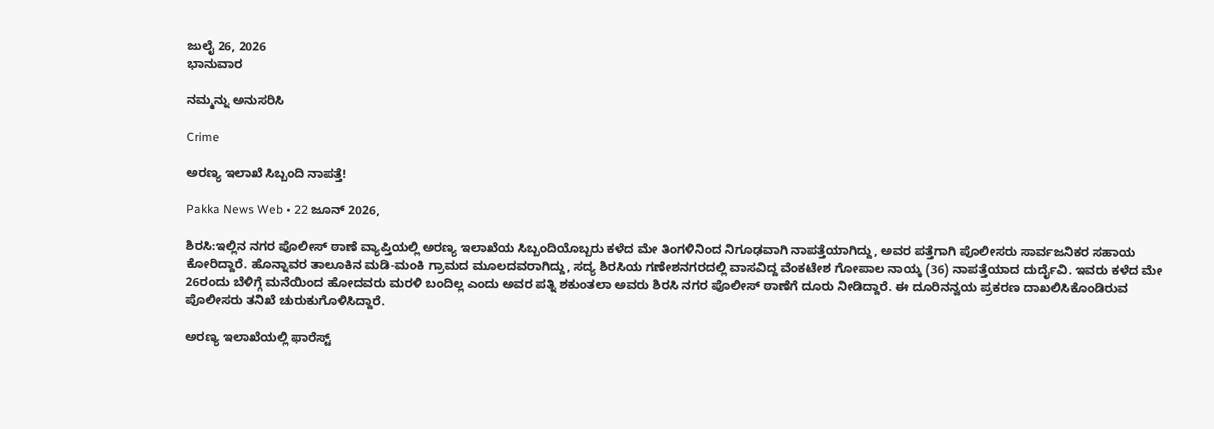ಜುಲೈ 26, 2026
ಭಾನುವಾರ

ನಮ್ಮನ್ನು ಅನುಸರಿಸಿ

Crime

ಅರಣ್ಯ ಇಲಾಖೆ ಸಿಬ್ಬಂದಿ ನಾಪತ್ತೆ!

Pakka News Web • 22 ಜೂನ್ 2026,

ಶಿರಸಿ:ಇಲ್ಲಿನ ನಗರ ಪೊಲೀಸ್ ಠಾಣೆ ವ್ಯಾಪ್ತಿಯಲ್ಲಿ ಅರಣ್ಯ ಇಲಾಖೆಯ ಸಿಬ್ಬಂದಿಯೊಬ್ಬರು ಕಳೆದ ಮೇ ತಿಂಗಳಿನಿಂದ ನಿಗೂಢವಾಗಿ ನಾಪತ್ತೆಯಾಗಿದ್ದು, ಅವರ ಪತ್ತೆಗಾಗಿ ಪೊಲೀಸರು ಸಾರ್ವಜನಿಕರ ಸಹಾಯ ಕೋರಿದ್ದಾರೆ. ಹೊನ್ನಾವರ ತಾಲೂಕಿನ ಮಡಿ-ಮಂಕಿ ಗ್ರಾಮದ ಮೂಲದವರಾಗಿದ್ದು, ಸದ್ಯ ಶಿರಸಿಯ ಗಣೇಶನಗರದಲ್ಲಿ ವಾಸವಿದ್ದ ವೆಂಕಟೇಶ ಗೋಪಾಲ ನಾಯ್ಕ (36) ನಾಪತ್ತೆಯಾದ ದುರ್ದೈವಿ. ಇವರು ಕಳೆದ ಮೇ 26ರಂದು ಬೆಳಿಗ್ಗೆ ಮನೆಯಿಂದ ಹೋದವರು ಮರಳಿ ಬಂದಿಲ್ಲ ಎಂದು ಅವರ ಪತ್ನಿ ಶಕುಂತಲಾ ಅವರು ಶಿರಸಿ ನಗರ ಪೊಲೀಸ್ ಠಾಣೆಗೆ ದೂರು ನೀಡಿದ್ದಾರೆ. ಈ ದೂರಿನನ್ವಯ ಪ್ರಕರಣ ದಾಖಲಿಸಿಕೊಂಡಿರುವ ಪೊಲೀಸರು ತನಿಖೆ ಚುರುಕುಗೊಳಿಸಿದ್ದಾರೆ.

ಅರಣ್ಯ ಇಲಾಖೆಯಲ್ಲಿ ಫಾರೆಸ್ಟ್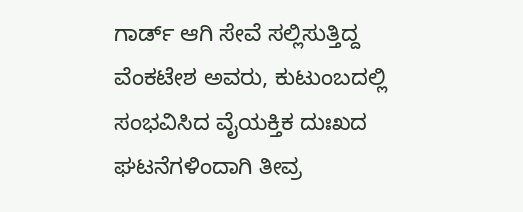ಗಾರ್ಡ್ ಆಗಿ ಸೇವೆ ಸಲ್ಲಿಸುತ್ತಿದ್ದ ವೆಂಕಟೇಶ ಅವರು, ಕುಟುಂಬದಲ್ಲಿ ಸಂಭವಿಸಿದ ವೈಯಕ್ತಿಕ ದುಃಖದ ಘಟನೆಗಳಿಂದಾಗಿ ತೀವ್ರ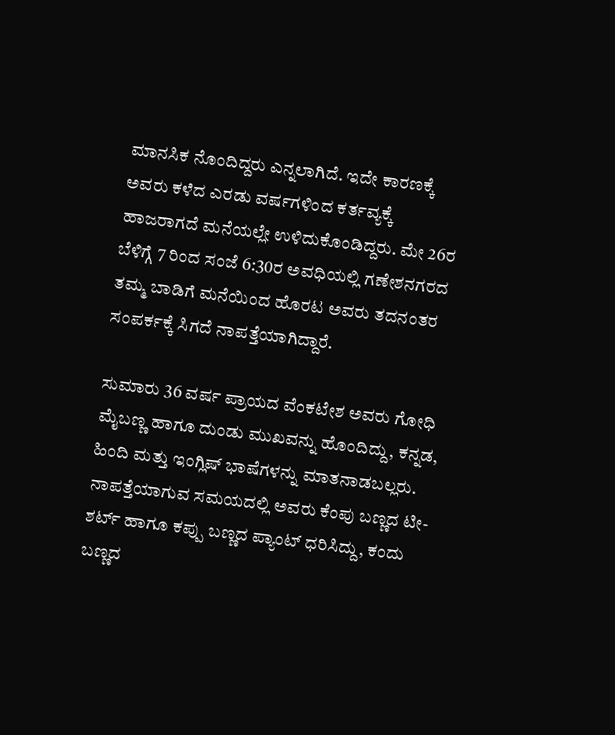ಮಾನಸಿಕ ನೊಂದಿದ್ದರು ಎನ್ನಲಾಗಿದೆ. ಇದೇ ಕಾರಣಕ್ಕೆ ಅವರು ಕಳೆದ ಎರಡು ವರ್ಷಗಳಿಂದ ಕರ್ತವ್ಯಕ್ಕೆ ಹಾಜರಾಗದೆ ಮನೆಯಲ್ಲೇ ಉಳಿದುಕೊಂಡಿದ್ದರು. ಮೇ 26ರ ಬೆಳಿಗ್ಗೆ 7 ರಿಂದ ಸಂಜೆ 6:30ರ ಅವಧಿಯಲ್ಲಿ ಗಣೇಶನಗರದ ತಮ್ಮ ಬಾಡಿಗೆ ಮನೆಯಿಂದ ಹೊರಟ ಅವರು ತದನಂತರ ಸಂಪರ್ಕಕ್ಕೆ ಸಿಗದೆ ನಾಪತ್ತೆಯಾಗಿದ್ದಾರೆ.

ಸುಮಾರು 36 ವರ್ಷ ಪ್ರಾಯದ ವೆಂಕಟೇಶ ಅವರು ಗೋಧಿ ಮೈಬಣ್ಣ ಹಾಗೂ ದುಂಡು ಮುಖವನ್ನು ಹೊಂದಿದ್ದು, ಕನ್ನಡ, ಹಿಂದಿ ಮತ್ತು ಇಂಗ್ಲಿಷ್ ಭಾಷೆಗಳನ್ನು ಮಾತನಾಡಬಲ್ಲರು. ನಾಪತ್ತೆಯಾಗುವ ಸಮಯದಲ್ಲಿ ಅವರು ಕೆಂಪು ಬಣ್ಣದ ಟೀ-ಶರ್ಟ್ ಹಾಗೂ ಕಪ್ಪು ಬಣ್ಣದ ಪ್ಯಾಂಟ್ ಧರಿಸಿದ್ದು, ಕಂದು ಬಣ್ಣದ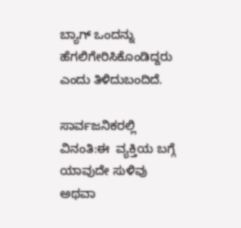ಬ್ಯಾಗ್ ಒಂದನ್ನು ಹೆಗಲಿಗೇರಿಸಿಕೊಂಡಿದ್ದರು ಎಂದು ತಿಳಿದುಬಂದಿದೆ.

ಸಾರ್ವಜನಿಕರಲ್ಲಿ ವಿನಂತಿ:ಈ  ವ್ಯಕ್ತಿಯ ಬಗ್ಗೆ ಯಾವುದೇ ಸುಳಿವು ಅಥವಾ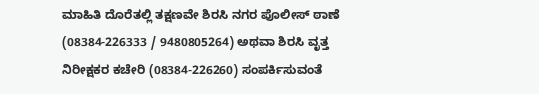ಮಾಹಿತಿ ದೊರೆತಲ್ಲಿ ತಕ್ಷಣವೇ ಶಿರಸಿ ನಗರ ಪೊಲೀಸ್ ಠಾಣೆ (08384-226333 / 9480805264) ಅಥವಾ ಶಿರಸಿ ವೃತ್ತ ನಿರೀಕ್ಷಕರ ಕಚೇರಿ (08384-226260) ಸಂಪರ್ಕಿಸುವಂತೆ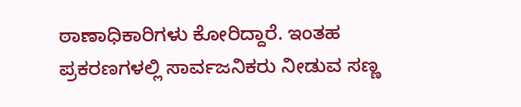ಠಾಣಾಧಿಕಾರಿಗಳು ಕೋರಿದ್ದಾರೆ. ಇಂತಹ ಪ್ರಕರಣಗಳಲ್ಲಿ ಸಾರ್ವಜನಿಕರು ನೀಡುವ ಸಣ್ಣ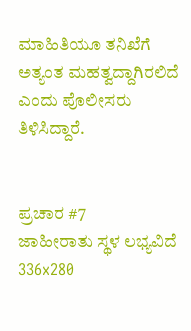ಮಾಹಿತಿಯೂ ತನಿಖೆಗೆ ಅತ್ಯಂತ ಮಹತ್ವದ್ದಾಗಿರಲಿದೆ ಎಂದು ಪೊಲೀಸರು ತಿಳಿಸಿದ್ದಾರೆ.


ಪ್ರಚಾರ #7
ಜಾಹೀರಾತು ಸ್ಥಳ ಲಭ್ಯವಿದೆ
336x280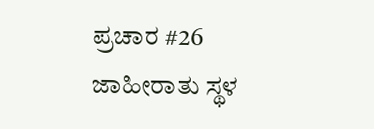ಪ್ರಚಾರ #26
ಜಾಹೀರಾತು ಸ್ಥಳ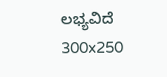ಲಭ್ಯವಿದೆ
300x250